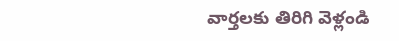వార్తలకు తిరిగి వెళ్లండి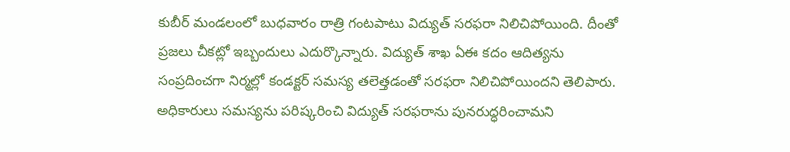కుబీర్ మండలంలో బుధవారం రాత్రి గంటపాటు విద్యుత్ సరఫరా నిలిచిపోయింది. దీంతో ప్రజలు చీకట్లో ఇబ్బందులు ఎదుర్కొన్నారు. విద్యుత్ శాఖ ఏఈ కదం ఆదిత్యను సంప్రదించగా నిర్మల్లో కండక్టర్ సమస్య తలెత్తడంతో సరఫరా నిలిచిపోయిందని తెలిపారు.
అధికారులు సమస్యను పరిష్కరించి విద్యుత్ సరఫరాను పునరుద్ధరించామని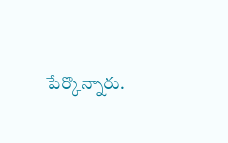పేర్కొన్నారు.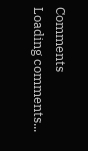Comments
Loading comments...